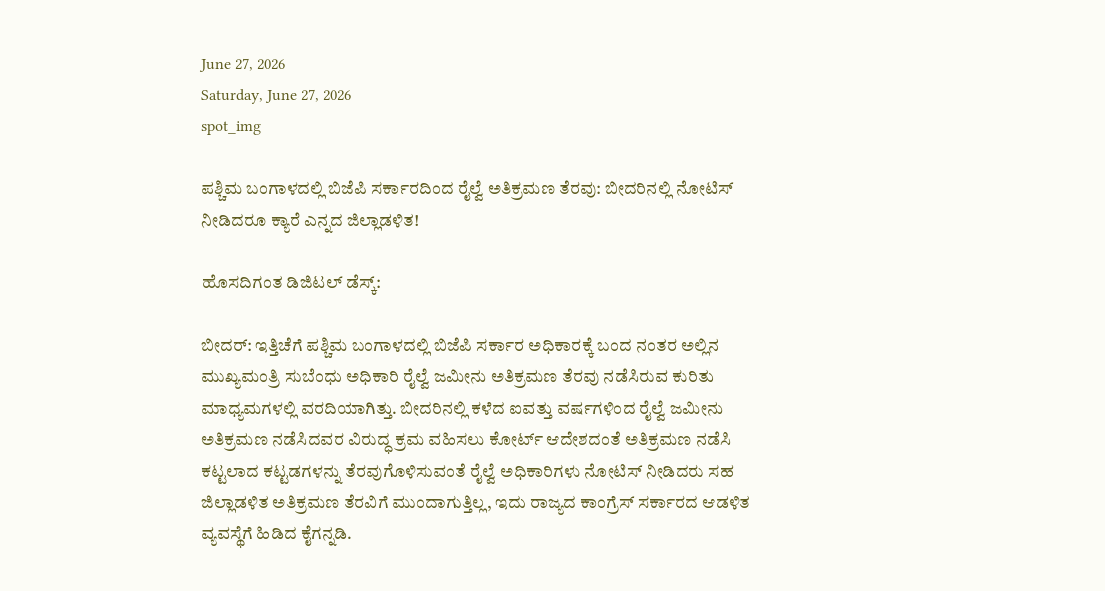June 27, 2026
Saturday, June 27, 2026
spot_img

ಪಶ್ಚಿಮ ಬಂಗಾಳದಲ್ಲಿ ಬಿಜೆಪಿ ಸರ್ಕಾರದಿಂದ ರೈಲ್ವೆ ಅತಿಕ್ರಮಣ ತೆರವು: ಬೀದರಿನಲ್ಲಿ ನೋಟಿಸ್ ನೀಡಿದರೂ ಕ್ಯಾರೆ ಎನ್ನದ ಜಿಲ್ಲಾಡಳಿತ!

ಹೊಸದಿಗಂತ ಡಿಜಿಟಲ್‌ ಡೆಸ್ಕ್:

ಬೀದರ್: ಇತ್ತಿಚೆಗೆ ಪಶ್ಚಿಮ ಬಂಗಾಳದಲ್ಲಿ ಬಿಜೆಪಿ ಸರ್ಕಾರ ಅಧಿಕಾರಕ್ಕೆ ಬಂದ ನಂತರ ಅಲ್ಲಿನ ಮುಖ್ಯಮಂತ್ರಿ ಸುಬೆಂಧು ಅಧಿಕಾರಿ ರೈಲ್ವೆ ಜಮೀನು ಅತಿಕ್ರಮಣ ತೆರವು ನಡೆಸಿರುವ ಕುರಿತು ಮಾಧ್ಯಮಗಳಲ್ಲಿ ವರದಿಯಾಗಿತ್ತು. ಬೀದರಿನಲ್ಲಿ ಕಳೆದ ಐವತ್ತು ವರ್ಷಗಳಿಂದ ರೈಲ್ವೆ ಜಮೀನು ಅತಿಕ್ರಮಣ ನಡೆಸಿದವರ ವಿರುದ್ಧ ಕ್ರಮ ವಹಿಸಲು ಕೋರ್ಟ್ ಆದೇಶದಂತೆ ಅತಿಕ್ರಮಣ ನಡೆಸಿ ಕಟ್ಟಲಾದ ಕಟ್ಟಡಗಳನ್ನು ತೆರವುಗೊಳಿಸುವಂತೆ ರೈಲ್ವೆ ಅಧಿಕಾರಿಗಳು ನೋಟಿಸ್ ನೀಡಿದರು ಸಹ ಜಿಲ್ಲಾಡಳಿತ ಅತಿಕ್ರಮಣ ತೆರವಿಗೆ ಮುಂದಾಗುತ್ತಿಲ್ಲ, ಇದು ರಾಜ್ಯದ ಕಾಂಗ್ರೆಸ್ ಸರ್ಕಾರದ ಆಡಳಿತ ವ್ಯವಸ್ಥೆಗೆ ಹಿಡಿದ ಕೈಗನ್ನಡಿ.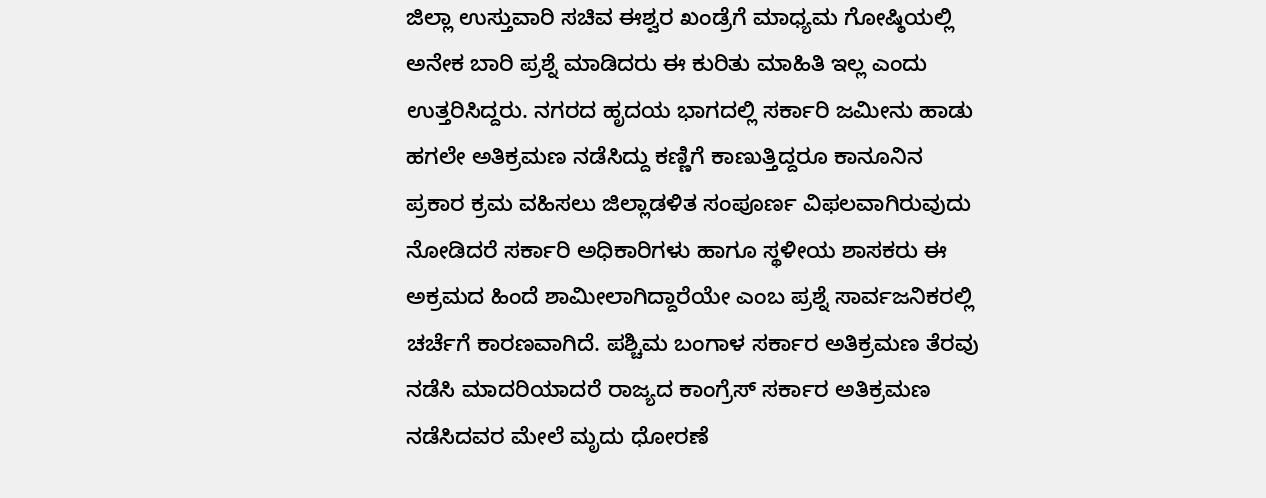ಜಿಲ್ಲಾ ಉಸ್ತುವಾರಿ ಸಚಿವ ಈಶ್ವರ ಖಂಡ್ರೆಗೆ ಮಾಧ್ಯಮ ಗೋಷ್ಠಿಯಲ್ಲಿ ಅನೇಕ ಬಾರಿ ಪ್ರಶ್ನೆ ಮಾಡಿದರು ಈ ಕುರಿತು ಮಾಹಿತಿ ಇಲ್ಲ ಎಂದು ಉತ್ತರಿಸಿದ್ದರು. ನಗರದ ಹೃದಯ ಭಾಗದಲ್ಲಿ ಸರ್ಕಾರಿ ಜಮೀನು ಹಾಡು ಹಗಲೇ ಅತಿಕ್ರಮಣ ನಡೆಸಿದ್ದು ಕಣ್ಣಿಗೆ ಕಾಣುತ್ತಿದ್ದರೂ ಕಾನೂನಿನ ಪ್ರಕಾರ ಕ್ರಮ ವಹಿಸಲು ಜಿಲ್ಲಾಡಳಿತ ಸಂಪೂರ್ಣ ವಿಫಲವಾಗಿರುವುದು ನೋಡಿದರೆ ಸರ್ಕಾರಿ ಅಧಿಕಾರಿಗಳು ಹಾಗೂ ಸ್ಥಳೀಯ ಶಾಸಕರು ಈ ಅಕ್ರಮದ ಹಿಂದೆ ಶಾಮೀಲಾಗಿದ್ದಾರೆಯೇ ಎಂಬ ಪ್ರಶ್ನೆ ಸಾರ್ವಜನಿಕರಲ್ಲಿ ಚರ್ಚೆಗೆ ಕಾರಣವಾಗಿದೆ. ಪಶ್ಚಿಮ ಬಂಗಾಳ ಸರ್ಕಾರ ಅತಿಕ್ರಮಣ ತೆರವು ನಡೆಸಿ ಮಾದರಿಯಾದರೆ ರಾಜ್ಯದ ಕಾಂಗ್ರೆಸ್ ಸರ್ಕಾರ ಅತಿಕ್ರಮಣ ನಡೆಸಿದವರ ಮೇಲೆ ಮೃದು ಧೋರಣೆ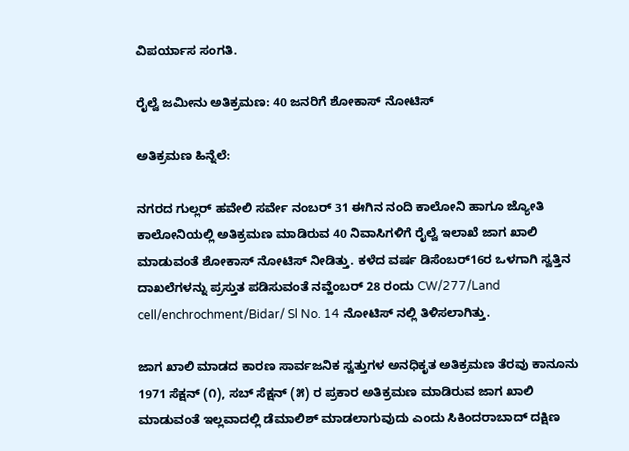ವಿಪರ್ಯಾಸ ಸಂಗತಿ.

ರೈಲ್ವೆ ಜಮೀನು ಅತಿಕ್ರಮಣ: 40 ಜನರಿಗೆ ಶೋಕಾಸ್ ನೋಟಿಸ್

ಅತಿಕ್ರಮಣ ಹಿನ್ನೆಲೆ:

ನಗರದ ಗುಲ್ಲರ್ ಹವೇಲಿ ಸರ್ವೇ ನಂಬರ್ 31 ಈಗಿನ ನಂದಿ ಕಾಲೋನಿ ಹಾಗೂ ಜ್ಯೋತಿ ಕಾಲೋನಿಯಲ್ಲಿ ಅತಿಕ್ರಮಣ ಮಾಡಿರುವ 40 ನಿವಾಸಿಗಳಿಗೆ ರೈಲ್ವೆ ಇಲಾಖೆ ಜಾಗ ಖಾಲಿ ಮಾಡುವಂತೆ ಶೋಕಾಸ್ ನೋಟಿಸ್ ನೀಡಿತ್ತು. ಕಳೆದ ವರ್ಷ ಡಿಸೆಂಬರ್16ರ ಒಳಗಾಗಿ ಸ್ವತ್ತಿನ ದಾಖಲೆಗಳನ್ನು ಪ್ರಸ್ತುತ ಪಡಿಸುವಂತೆ ನವ್ಹೆಂಬರ್ 28 ರಂದು CW/277/Land cell/enchrochment/Bidar/ Sl No. 14 ನೋಟಿಸ್ ನಲ್ಲಿ ತಿಳಿಸಲಾಗಿತ್ತು.

ಜಾಗ ಖಾಲಿ ಮಾಡದ ಕಾರಣ ಸಾರ್ವಜನಿಕ ಸ್ವತ್ತುಗಳ ಅನಧಿಕೃತ ಅತಿಕ್ರಮಣ ತೆರವು ಕಾನೂನು 1971 ಸೆಕ್ಷನ್ (೧), ಸಬ್ ಸೆಕ್ಷನ್ (೫) ರ ಪ್ರಕಾರ ಅತಿಕ್ರಮಣ ಮಾಡಿರುವ ಜಾಗ ಖಾಲಿ ಮಾಡುವಂತೆ ಇಲ್ಲವಾದಲ್ಲಿ ಡೆಮಾಲಿಶ್ ಮಾಡಲಾಗುವುದು ಎಂದು ಸಿಕಿಂದರಾಬಾದ್ ದಕ್ಷಿಣ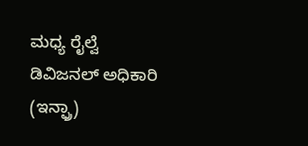ಮಧ್ಯ ರೈಲ್ವೆ ಡಿವಿಜನಲ್ ಅಧಿಕಾರಿ (ಇನ್ಫ್ರಾ)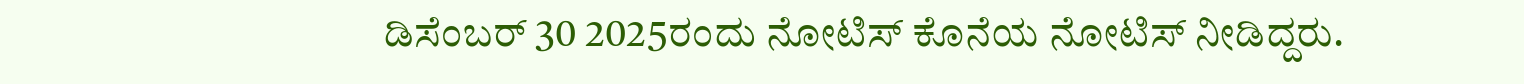ಡಿಸೆಂಬರ್ 30 2025ರಂದು ನೋಟಿಸ್ ಕೊನೆಯ ನೋಟಿಸ್ ನೀಡಿದ್ದರು.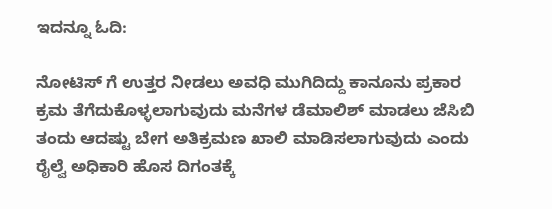ಇದನ್ನೂ ಓದಿ:

ನೋಟಿಸ್ ಗೆ ಉತ್ತರ ನೀಡಲು ಅವಧಿ ಮುಗಿದಿದ್ದು ಕಾನೂನು ಪ್ರಕಾರ ಕ್ರಮ ತೆಗೆದುಕೊಳ್ಳಲಾಗುವುದು ಮನೆಗಳ ಡೆಮಾಲಿಶ್ ಮಾಡಲು ಜೆಸಿಬಿ ತಂದು ಆದಷ್ಟು ಬೇಗ ಅತಿಕ್ರಮಣ ಖಾಲಿ ಮಾಡಿಸಲಾಗುವುದು ಎಂದು ರೈಲ್ವೆ ಅಧಿಕಾರಿ ಹೊಸ ದಿಗಂತಕ್ಕೆ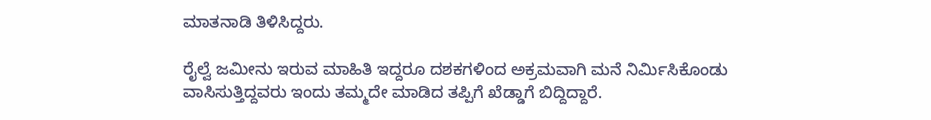ಮಾತನಾಡಿ ತಿಳಿಸಿದ್ದರು.

ರೈಲ್ವೆ ಜಮೀನು ಇರುವ ಮಾಹಿತಿ ಇದ್ದರೂ ದಶಕಗಳಿಂದ ಅಕ್ರಮವಾಗಿ ಮನೆ ನಿರ್ಮಿಸಿಕೊಂಡು ವಾಸಿಸುತ್ತಿದ್ದವರು ಇಂದು ತಮ್ಮದೇ ಮಾಡಿದ ತಪ್ಪಿಗೆ ಖೆಡ್ಡಾಗೆ ಬಿದ್ದಿದ್ದಾರೆ.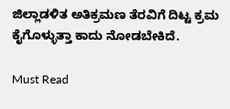ಜಿಲ್ಲಾಡಳಿತ ಅತಿಕ್ರಮಣ ತೆರವಿಗೆ ದಿಟ್ಟ ಕ್ರಮ ಕೈಗೊಳ್ಳುತ್ತಾ ಕಾದು ನೋಡಬೇಕಿದೆ.

Must Read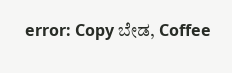error: Copy ಬೇಡ, Coffee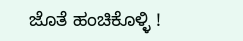ಜೊತೆ ಹಂಚಿಕೊಳ್ಳಿ !